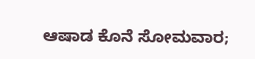ಆಷಾಡ ಕೊನೆ ಸೋಮವಾರ;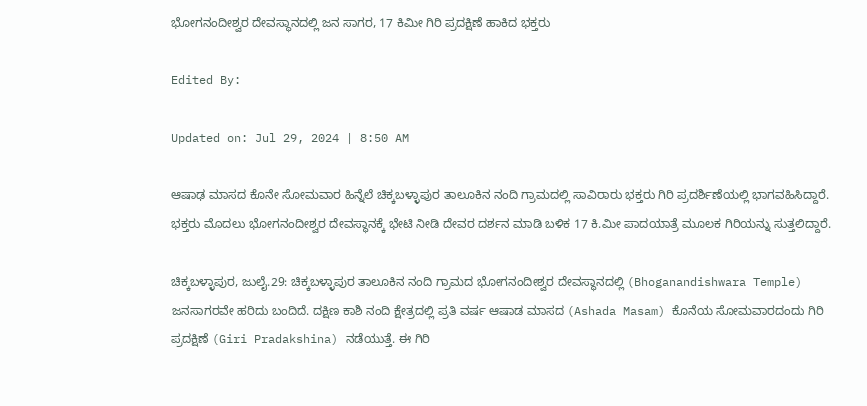ಭೋಗನಂದೀಶ್ವರ ದೇವಸ್ಥಾನದಲ್ಲಿ ಜನ ಸಾಗರ, 17 ಕಿಮೀ ಗಿರಿ ಪ್ರದಕ್ಷಿಣೆ ಹಾಕಿದ ಭಕ್ತರು

Edited By:

Updated on: Jul 29, 2024 | 8:50 AM

ಆಷಾಢ ಮಾಸದ ಕೊನೇ ಸೋಮವಾರ ಹಿನ್ನೆಲೆ ಚಿಕ್ಕಬಳ್ಳಾಪುರ ತಾಲೂಕಿನ ನಂದಿ ಗ್ರಾಮದಲ್ಲಿ ಸಾವಿರಾರು ಭಕ್ತರು ಗಿರಿ ಪ್ರದರ್ಶಿಣೆಯಲ್ಲಿ ಭಾಗವಹಿಸಿದ್ದಾರೆ. ಭಕ್ತರು ಮೊದಲು ಭೋಗನಂದೀಶ್ವರ ದೇವಸ್ಥಾನಕ್ಕೆ ಭೇಟಿ ನೀಡಿ ದೇವರ ದರ್ಶನ ಮಾಡಿ ಬಳಿಕ 17 ಕಿ.ಮೀ ಪಾದಯಾತ್ರೆ ಮೂಲಕ ಗಿರಿಯನ್ನು ಸುತ್ತಲಿದ್ದಾರೆ.

ಚಿಕ್ಕಬಳ್ಳಾಪುರ, ಜುಲೈ.29: ಚಿಕ್ಕಬಳ್ಳಾಪುರ ತಾಲೂಕಿನ ನಂದಿ ಗ್ರಾಮದ ಭೋಗನಂದೀಶ್ವರ ದೇವಸ್ಥಾನದಲ್ಲಿ (Bhoganandishwara Temple) ಜನಸಾಗರವೇ ಹರಿದು ಬಂದಿದೆ. ದಕ್ಷಿಣ ಕಾಶಿ ನಂದಿ ಕ್ಷೇತ್ರದಲ್ಲಿ ಪ್ರತಿ ವರ್ಷ ಆಷಾಡ ಮಾಸದ (Ashada Masam) ಕೊನೆಯ ಸೋಮವಾರದಂದು ಗಿರಿ ಪ್ರದಕ್ಷಿಣೆ (Giri Pradakshina) ನಡೆಯುತ್ತೆ. ಈ ಗಿರಿ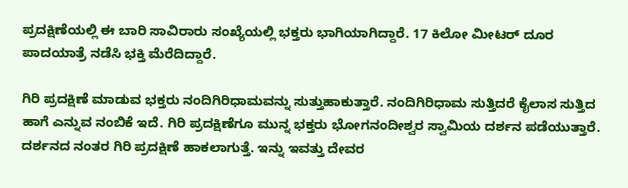ಪ್ರದಕ್ಷಿಣೆಯಲ್ಲಿ ಈ ಬಾರಿ ಸಾವಿರಾರು ಸಂಖ್ಯೆಯಲ್ಲಿ ಭಕ್ತರು ಭಾಗಿಯಾಗಿದ್ದಾರೆ. 17 ಕಿಲೋ ಮೀಟರ್ ದೂರ ಪಾದಯಾತ್ರೆ ನಡೆಸಿ ಭಕ್ತಿ ಮೆರೆದಿದ್ದಾರೆ.

ಗಿರಿ ಪ್ರದಕ್ಷಿಣೆ ಮಾಡುವ ಭಕ್ತರು ನಂದಿಗಿರಿಧಾಮವನ್ನು ಸುತ್ತುಹಾಕುತ್ತಾರೆ. ನಂದಿಗಿರಿಧಾಮ ಸುತ್ತಿದರೆ ಕೈಲಾಸ ಸುತ್ತಿದ ಹಾಗೆ ಎನ್ನುವ ನಂಬಿಕೆ ಇದೆ. ಗಿರಿ ಪ್ರದಕ್ಷಿಣೆಗೂ ಮುನ್ನ ಭಕ್ತರು ಭೋಗನಂದೀಶ್ವರ ಸ್ವಾಮಿಯ ದರ್ಶನ ಪಡೆಯುತ್ತಾರೆ. ದರ್ಶನದ ನಂತರ ಗಿರಿ ಪ್ರದಕ್ಷಿಣೆ ಹಾಕಲಾಗುತ್ತೆ. ಇನ್ನು ಇವತ್ತು ದೇವರ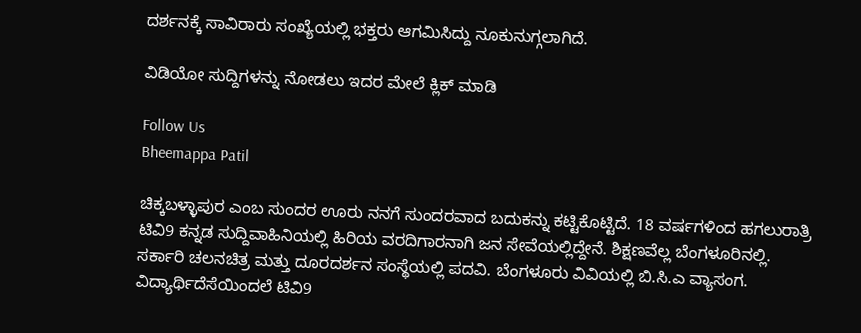ದರ್ಶನಕ್ಕೆ ಸಾವಿರಾರು ಸಂಖ್ಯೆಯಲ್ಲಿ ಭಕ್ತರು ಆಗಮಿಸಿದ್ದು ನೂಕುನುಗ್ಗಲಾಗಿದೆ.

ವಿಡಿಯೋ ಸುದ್ದಿಗಳನ್ನು ನೋಡಲು ಇದರ ಮೇಲೆ ಕ್ಲಿಕ್ ಮಾಡಿ

Follow Us
Bheemappa Patil

ಚಿಕ್ಕಬಳ್ಳಾಪುರ ಎಂಬ ಸುಂದರ ಊರು ನನಗೆ ಸುಂದರವಾದ ಬದುಕನ್ನು ಕಟ್ಟಿಕೊಟ್ಟಿದೆ. 18 ವರ್ಷಗಳಿಂದ ಹಗಲುರಾತ್ರಿ ಟಿವಿ9 ಕನ್ನಡ ಸುದ್ದಿವಾಹಿನಿಯಲ್ಲಿ ಹಿರಿಯ ವರದಿಗಾರನಾಗಿ ಜನ ಸೇವೆಯಲ್ಲಿದ್ದೇನೆ. ಶಿಕ್ಷಣವೆಲ್ಲ ಬೆಂಗಳೂರಿನಲ್ಲಿ. ಸರ್ಕಾರಿ ಚಲನಚಿತ್ರ ಮತ್ತು ದೂರದರ್ಶನ ಸಂಸ್ಥೆಯಲ್ಲಿ ಪದವಿ. ಬೆಂಗಳೂರು ವಿವಿಯಲ್ಲಿ ಬಿ.ಸಿ.ಎ ವ್ಯಾಸಂಗ. ವಿದ್ಯಾರ್ಥಿದೆಸೆಯಿಂದಲೆ ಟಿವಿ9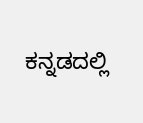ಕನ್ನಡದಲ್ಲಿ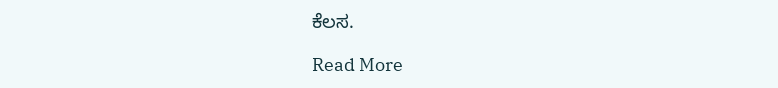ಕೆಲಸ.

Read More